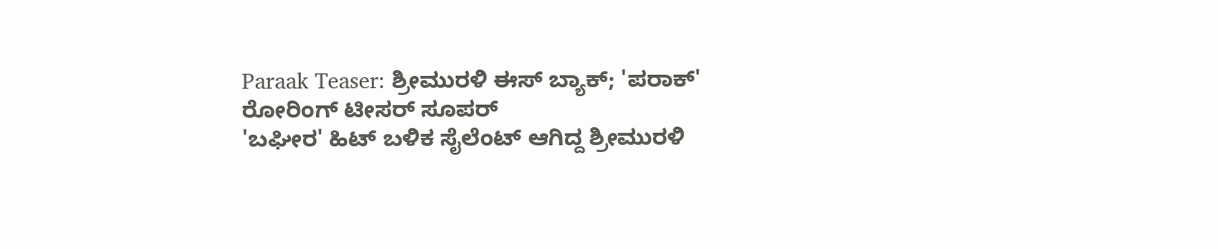Paraak Teaser: ಶ್ರೀಮುರಳಿ ಈಸ್ ಬ್ಯಾಕ್; 'ಪರಾಕ್' ರೋರಿಂಗ್ ಟೀಸರ್ ಸೂಪರ್
'ಬಘೀರ' ಹಿಟ್ ಬಳಿಕ ಸೈಲೆಂಟ್ ಆಗಿದ್ದ ಶ್ರೀಮುರಳಿ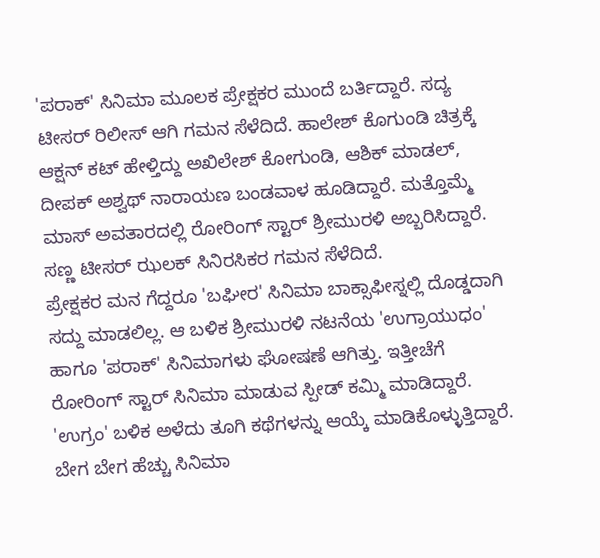'ಪರಾಕ್' ಸಿನಿಮಾ ಮೂಲಕ ಪ್ರೇಕ್ಷಕರ ಮುಂದೆ ಬರ್ತಿದ್ದಾರೆ. ಸದ್ಯ ಟೀಸರ್ ರಿಲೀಸ್ ಆಗಿ ಗಮನ ಸೆಳೆದಿದೆ. ಹಾಲೇಶ್ ಕೊಗುಂಡಿ ಚಿತ್ರಕ್ಕೆ ಆಕ್ಷನ್ ಕಟ್ ಹೇಳ್ತಿದ್ದು ಅಖಿಲೇಶ್ ಕೋಗುಂಡಿ, ಆಶಿಕ್ ಮಾಡಲ್, ದೀಪಕ್ ಅಶ್ವಥ್ ನಾರಾಯಣ ಬಂಡವಾಳ ಹೂಡಿದ್ದಾರೆ. ಮತ್ತೊಮ್ಮೆ ಮಾಸ್ ಅವತಾರದಲ್ಲಿ ರೋರಿಂಗ್ ಸ್ಟಾರ್ ಶ್ರೀಮುರಳಿ ಅಬ್ಬರಿಸಿದ್ದಾರೆ. ಸಣ್ಣ ಟೀಸರ್ ಝಲಕ್ ಸಿನಿರಸಿಕರ ಗಮನ ಸೆಳೆದಿದೆ.
ಪ್ರೇಕ್ಷಕರ ಮನ ಗೆದ್ದರೂ 'ಬಘೀರ' ಸಿನಿಮಾ ಬಾಕ್ಸಾಫೀಸ್ನಲ್ಲಿ ದೊಡ್ಡದಾಗಿ ಸದ್ದು ಮಾಡಲಿಲ್ಲ. ಆ ಬಳಿಕ ಶ್ರೀಮುರಳಿ ನಟನೆಯ 'ಉಗ್ರಾಯುಧಂ' ಹಾಗೂ 'ಪರಾಕ್' ಸಿನಿಮಾಗಳು ಘೋಷಣೆ ಆಗಿತ್ತು. ಇತ್ತೀಚೆಗೆ ರೋರಿಂಗ್ ಸ್ಟಾರ್ ಸಿನಿಮಾ ಮಾಡುವ ಸ್ಪೀಡ್ ಕಮ್ಮಿ ಮಾಡಿದ್ದಾರೆ. 'ಉಗ್ರಂ' ಬಳಿಕ ಅಳೆದು ತೂಗಿ ಕಥೆಗಳನ್ನು ಆಯ್ಕೆ ಮಾಡಿಕೊಳ್ಳುತ್ತಿದ್ದಾರೆ. ಬೇಗ ಬೇಗ ಹೆಚ್ಚು ಸಿನಿಮಾ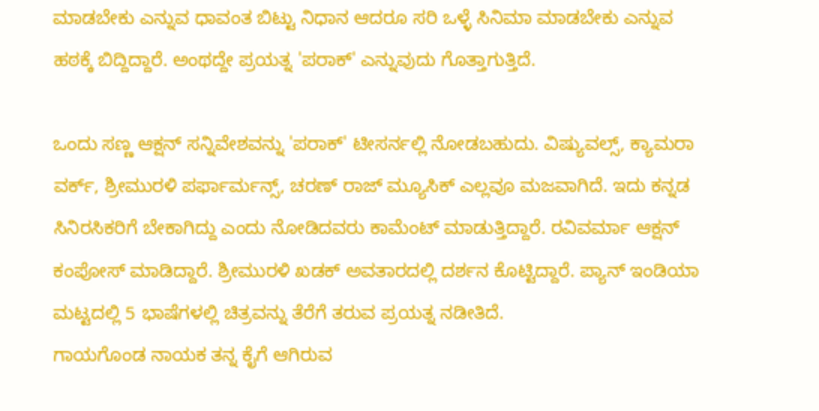ಮಾಡಬೇಕು ಎನ್ನುವ ಧಾವಂತ ಬಿಟ್ಟು ನಿಧಾನ ಆದರೂ ಸರಿ ಒಳ್ಳೆ ಸಿನಿಮಾ ಮಾಡಬೇಕು ಎನ್ನುವ ಹಠಕ್ಕೆ ಬಿದ್ದಿದ್ದಾರೆ. ಅಂಥದ್ದೇ ಪ್ರಯತ್ನ 'ಪರಾಕ್' ಎನ್ನುವುದು ಗೊತ್ತಾಗುತ್ತಿದೆ.

ಒಂದು ಸಣ್ಣ ಆಕ್ಷನ್ ಸನ್ನಿವೇಶವನ್ನು 'ಪರಾಕ್' ಟೀಸರ್ನಲ್ಲಿ ನೋಡಬಹುದು. ವಿಷ್ಯುವಲ್ಸ್, ಕ್ಯಾಮರಾ ವರ್ಕ್, ಶ್ರೀಮುರಳಿ ಪರ್ಫಾರ್ಮನ್ಸ್, ಚರಣ್ ರಾಜ್ ಮ್ಯೂಸಿಕ್ ಎಲ್ಲವೂ ಮಜವಾಗಿದೆ. ಇದು ಕನ್ನಡ ಸಿನಿರಸಿಕರಿಗೆ ಬೇಕಾಗಿದ್ದು ಎಂದು ನೋಡಿದವರು ಕಾಮೆಂಟ್ ಮಾಡುತ್ತಿದ್ದಾರೆ. ರವಿವರ್ಮಾ ಆಕ್ಷನ್ ಕಂಪೋಸ್ ಮಾಡಿದ್ದಾರೆ. ಶ್ರೀಮುರಳಿ ಖಡಕ್ ಅವತಾರದಲ್ಲಿ ದರ್ಶನ ಕೊಟ್ಟಿದ್ದಾರೆ. ಪ್ಯಾನ್ ಇಂಡಿಯಾ ಮಟ್ಟದಲ್ಲಿ 5 ಭಾಷೆಗಳಲ್ಲಿ ಚಿತ್ರವನ್ನು ತೆರೆಗೆ ತರುವ ಪ್ರಯತ್ನ ನಡೀತಿದೆ.
ಗಾಯಗೊಂಡ ನಾಯಕ ತನ್ನ ಕೈಗೆ ಆಗಿರುವ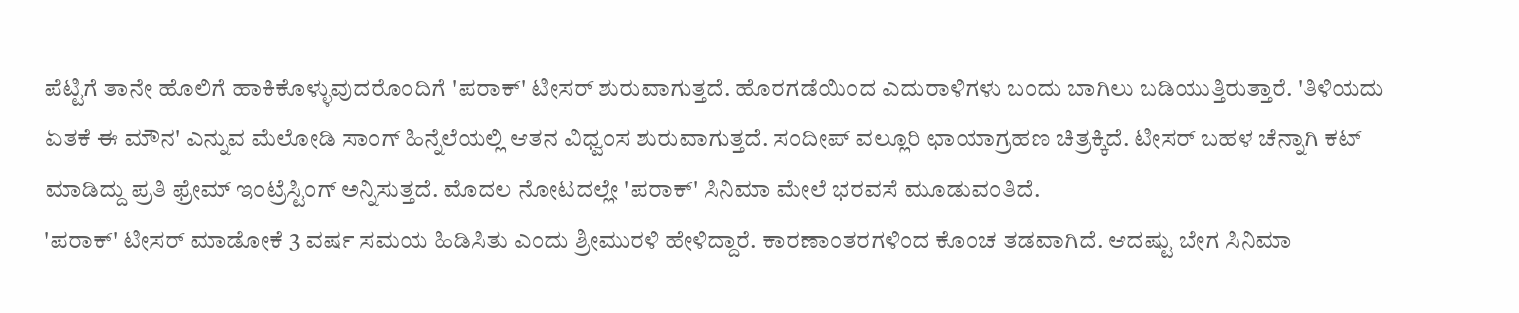ಪೆಟ್ಟಿಗೆ ತಾನೇ ಹೊಲಿಗೆ ಹಾಕಿಕೊಳ್ಳುವುದರೊಂದಿಗೆ 'ಪರಾಕ್' ಟೀಸರ್ ಶುರುವಾಗುತ್ತದೆ. ಹೊರಗಡೆಯಿಂದ ಎದುರಾಳಿಗಳು ಬಂದು ಬಾಗಿಲು ಬಡಿಯುತ್ತಿರುತ್ತಾರೆ. 'ತಿಳಿಯದು ಏತಕೆ ಈ ಮೌನ' ಎನ್ನುವ ಮೆಲೋಡಿ ಸಾಂಗ್ ಹಿನ್ನೆಲೆಯಲ್ಲಿ ಆತನ ವಿಧ್ವಂಸ ಶುರುವಾಗುತ್ತದೆ. ಸಂದೀಪ್ ವಲ್ಲೂರಿ ಛಾಯಾಗ್ರಹಣ ಚಿತ್ರಕ್ಕಿದೆ. ಟೀಸರ್ ಬಹಳ ಚೆನ್ನಾಗಿ ಕಟ್ ಮಾಡಿದ್ದು ಪ್ರತಿ ಫ್ರೇಮ್ ಇಂಟ್ರೆಸ್ಟಿಂಗ್ ಅನ್ನಿಸುತ್ತದೆ. ಮೊದಲ ನೋಟದಲ್ಲೇ 'ಪರಾಕ್' ಸಿನಿಮಾ ಮೇಲೆ ಭರವಸೆ ಮೂಡುವಂತಿದೆ.
'ಪರಾಕ್' ಟೀಸರ್ ಮಾಡೋಕೆ 3 ವರ್ಷ ಸಮಯ ಹಿಡಿಸಿತು ಎಂದು ಶ್ರೀಮುರಳಿ ಹೇಳಿದ್ದಾರೆ. ಕಾರಣಾಂತರಗಳಿಂದ ಕೊಂಚ ತಡವಾಗಿದೆ. ಆದಷ್ಟು ಬೇಗ ಸಿನಿಮಾ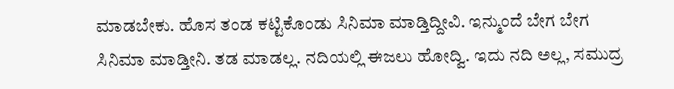ಮಾಡಬೇಕು. ಹೊಸ ತಂಡ ಕಟ್ಟಿಕೊಂಡು ಸಿನಿಮಾ ಮಾಡ್ತಿದ್ದೀವಿ. ಇನ್ಮುಂದೆ ಬೇಗ ಬೇಗ ಸಿನಿಮಾ ಮಾಡ್ತೀನಿ. ತಡ ಮಾಡಲ್ಲ. ನದಿಯಲ್ಲಿ ಈಜಲು ಹೋದ್ವಿ. ಇದು ನದಿ ಅಲ್ಲ, ಸಮುದ್ರ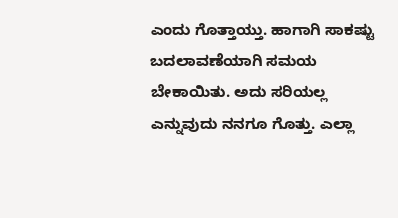ಎಂದು ಗೊತ್ತಾಯ್ತು. ಹಾಗಾಗಿ ಸಾಕಷ್ಟು ಬದಲಾವಣೆಯಾಗಿ ಸಮಯ ಬೇಕಾಯಿತು. ಅದು ಸರಿಯಲ್ಲ ಎನ್ನುವುದು ನನಗೂ ಗೊತ್ತು. ಎಲ್ಲಾ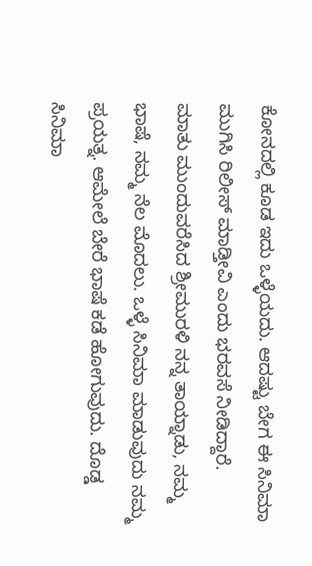ಕೋನದಲ್ಲಿ ಕೂಡ ಇದು ಒಳ್ಳೆಯದು. ಆದಷ್ಟು ಬೇಗ ಈ ಸಿನಿಮಾ ಮುಗಿಸಿ ರಿಲೀಸ್ ಮಾಡ್ತೀವಿ ಎಂದು ಭರವಸೆ ನೀಡಿದ್ದಾರೆ.
ಮಾತು ಮುಂದುವರೆಸಿದ ಶ್ರೀಮುರಳಿ ನನ್ನ ತಾಯ್ನಾಡು, ನಮ್ಮ ಭಾಷೆ, ನಮ್ಮ ನೆಲ ಮೊದಲು. ಒಳ್ಳೆ ಸಿನಿಮಾ ಮಾಡುವುದು ನಮ್ಮ ಪ್ರಯತ್ನ. ಆಮೇಲೆ ಬೇರೆ ಭಾಷೆ ಕಡೆ ಹೋಗುವುದು. ದೊಡ್ಡ ಸಿನಿಮಾ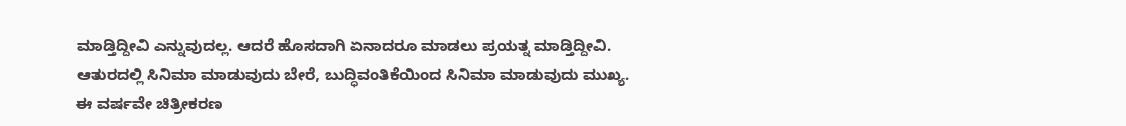ಮಾಡ್ತಿದ್ದೀವಿ ಎನ್ನುವುದಲ್ಲ. ಆದರೆ ಹೊಸದಾಗಿ ಏನಾದರೂ ಮಾಡಲು ಪ್ರಯತ್ನ ಮಾಡ್ತಿದ್ದೀವಿ. ಆತುರದಲ್ಲಿ ಸಿನಿಮಾ ಮಾಡುವುದು ಬೇರೆ, ಬುದ್ಧಿವಂತಿಕೆಯಿಂದ ಸಿನಿಮಾ ಮಾಡುವುದು ಮುಖ್ಯ. ಈ ವರ್ಷವೇ ಚಿತ್ರೀಕರಣ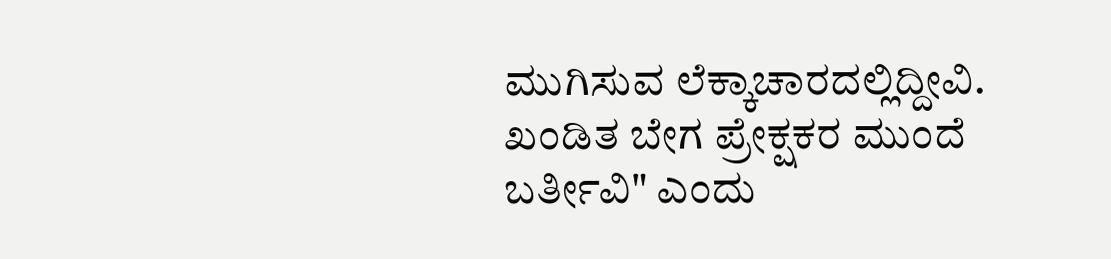ಮುಗಿಸುವ ಲೆಕ್ಕಾಚಾರದಲ್ಲಿದ್ದೀವಿ. ಖಂಡಿತ ಬೇಗ ಪ್ರೇಕ್ಷಕರ ಮುಂದೆ ಬರ್ತೀವಿ" ಎಂದು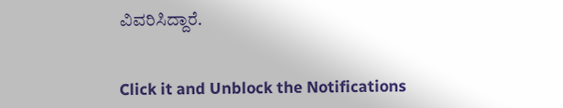ವಿವರಿಸಿದ್ದಾರೆ.


Click it and Unblock the Notifications